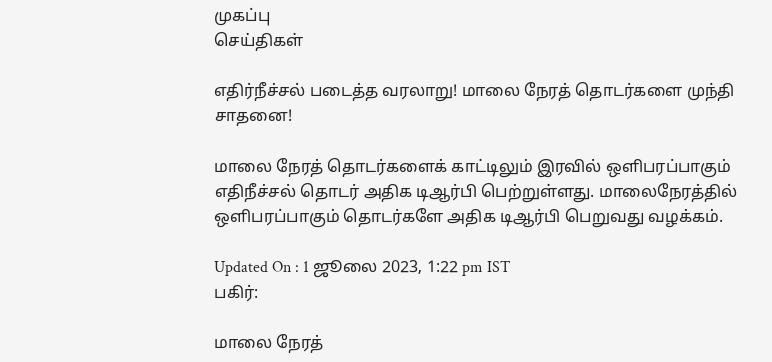முகப்பு
செய்திகள்

எதிர்நீச்சல் படைத்த வரலாறு! மாலை நேரத் தொடர்களை முந்தி சாதனை!

மாலை நேரத் தொடர்களைக் காட்டிலும் இரவில் ஒளிபரப்பாகும் எதிநீச்சல் தொடர் அதிக டிஆர்பி பெற்றுள்ளது. மாலைநேரத்தில் ஒளிபரப்பாகும் தொடர்களே அதிக டிஆர்பி பெறுவது வழக்கம்.

Updated On : 1 ஜூலை 2023, 1:22 pm IST
பகிர்:

மாலை நேரத்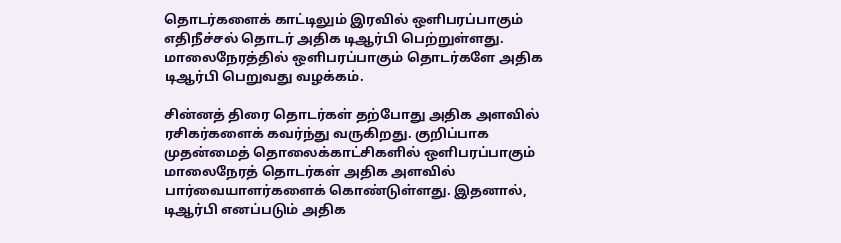தொடர்களைக் காட்டிலும் இரவில் ஒளிபரப்பாகும் எதிநீச்சல் தொடர் அதிக டிஆர்பி பெற்றுள்ளது. மாலைநேரத்தில் ஒளிபரப்பாகும் தொடர்களே அதிக டிஆர்பி பெறுவது வழக்கம்.

சின்னத் திரை தொடர்கள் தற்போது அதிக அளவில் ரசிகர்களைக் கவர்ந்து வருகிறது. குறிப்பாக முதன்மைத் தொலைக்காட்சிகளில் ஒளிபரப்பாகும் மாலைநேரத் தொடர்கள் அதிக அளவில் பார்வையாளர்களைக் கொண்டுள்ளது. இதனால், டிஆர்பி எனப்படும் அதிக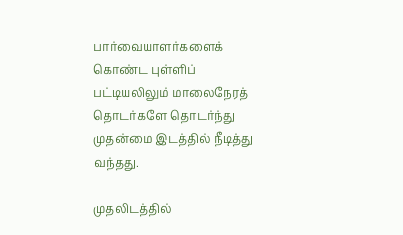பார்வையாளர்களைக் கொண்ட புள்ளிப் பட்டியலிலும் மாலைநேரத் தொடர்களே தொடர்ந்து முதன்மை இடத்தில் நீடித்து வந்தது.

முதலிடத்தில்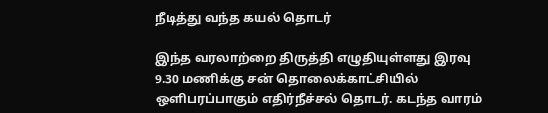நீடித்து வந்த கயல் தொடர்

இந்த வரலாற்றை திருத்தி எழுதியுள்ளது இரவு 9.30 மணிக்கு சன் தொலைக்காட்சியில் ஒளிபரப்பாகும் எதிர்நீச்சல் தொடர். கடந்த வாரம்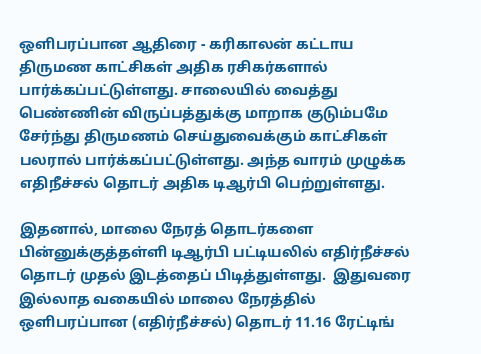ஒளிபரப்பான ஆதிரை - கரிகாலன் கட்டாய திருமண காட்சிகள் அதிக ரசிகர்களால் பார்க்கப்பட்டுள்ளது. சாலையில் வைத்து பெண்ணின் விருப்பத்துக்கு மாறாக குடும்பமே சேர்ந்து திருமணம் செய்துவைக்கும் காட்சிகள் பலரால் பார்க்கப்பட்டுள்ளது. அந்த வாரம் முழுக்க எதிநீச்சல் தொடர் அதிக டிஆர்பி பெற்றுள்ளது.

இதனால், மாலை நேரத் தொடர்களை பின்னுக்குத்தள்ளி டிஆர்பி பட்டியலில் எதிர்நீச்சல் தொடர் முதல் இடத்தைப் பிடித்துள்ளது.  இதுவரை இல்லாத வகையில் மாலை நேரத்தில் ஒளிபரப்பான (எதிர்நீச்சல்) தொடர் 11.16 ரேட்டிங்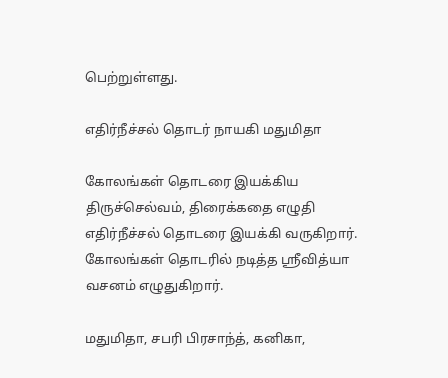பெற்றுள்ளது.

எதிர்நீச்சல் தொடர் நாயகி மதுமிதா

கோலங்கள் தொடரை இயக்கிய திருச்செல்வம், திரைக்கதை எழுதி எதிர்நீச்சல் தொடரை இயக்கி வருகிறார். கோலங்கள் தொடரில் நடித்த ஸ்ரீவித்யா வசனம் எழுதுகிறார்.

மதுமிதா, சபரி பிரசாந்த், கனிகா,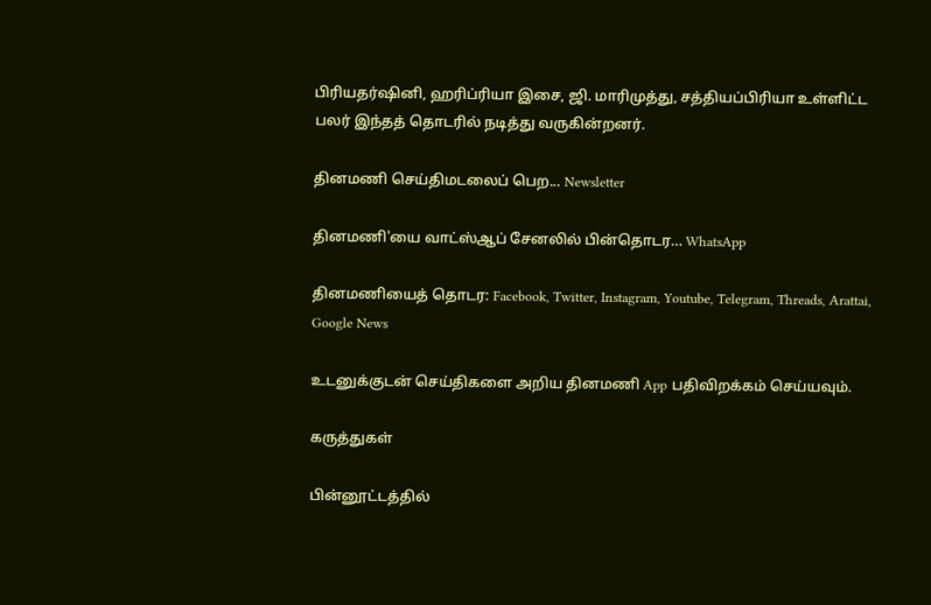பிரியதர்ஷினி, ஹரிப்ரியா இசை, ஜி. மாரிமுத்து, சத்தியப்பிரியா உள்ளிட்ட பலர் இந்தத் தொடரில் நடித்து வருகின்றனர்.

தினமணி செய்திமடலைப் பெற... Newsletter

தினமணி'யை வாட்ஸ்ஆப் சேனலில் பின்தொடர... WhatsApp

தினமணியைத் தொடர: Facebook, Twitter, Instagram, Youtube, Telegram, Threads, Arattai, Google News

உடனுக்குடன் செய்திகளை அறிய தினமணி App பதிவிறக்கம் செய்யவும்.

கருத்துகள்

பின்னூட்டத்தில்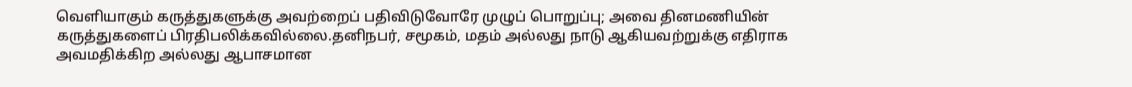வெளியாகும் கருத்துகளுக்கு அவற்றைப் பதிவிடுவோரே முழுப் பொறுப்பு; அவை தினமணியின் கருத்துகளைப் பிரதிபலிக்கவில்லை.தனிநபர், சமூகம், மதம் அல்லது நாடு ஆகியவற்றுக்கு எதிராக அவமதிக்கிற அல்லது ஆபாசமான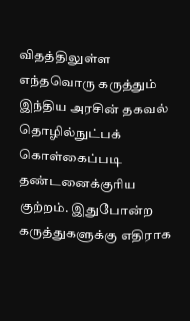விதத்திலுள்ள எந்தவொரு கருத்தும் இந்திய அரசின் தகவல் தொழில்நுட்பக் கொள்கைப்படி தண்டனைக்குரிய குற்றம். இதுபோன்ற கருத்துகளுக்கு எதிராக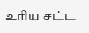உரிய சட்ட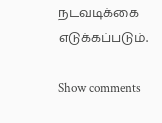நடவடிக்கை எடுக்கப்படும்.

Show comments